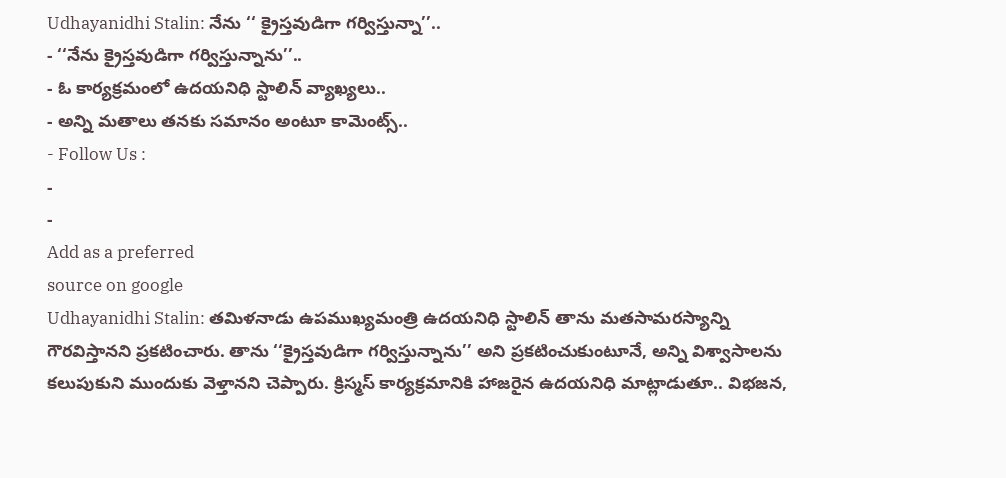Udhayanidhi Stalin: నేను ‘‘ క్రైస్తవుడిగా గర్విస్తున్నా’’..
- ‘‘నేను క్రైస్తవుడిగా గర్విస్తున్నాను’’..
- ఓ కార్యక్రమంలో ఉదయనిధి స్టాలిన్ వ్యాఖ్యలు..
- అన్ని మతాలు తనకు సమానం అంటూ కామెంట్స్..
- Follow Us :
-
-
Add as a preferred
source on google
Udhayanidhi Stalin: తమిళనాడు ఉపముఖ్యమంత్రి ఉదయనిధి స్టాలిన్ తాను మతసామరస్యాన్ని గౌరవిస్తానని ప్రకటించారు. తాను ‘‘క్రైస్తవుడిగా గర్విస్తున్నాను’’ అని ప్రకటించుకుంటూనే, అన్ని విశ్వాసాలను కలుపుకుని ముందుకు వెళ్తానని చెప్పారు. క్రిస్మస్ కార్యక్రమానికి హాజరైన ఉదయనిధి మాట్లాడుతూ.. విభజన,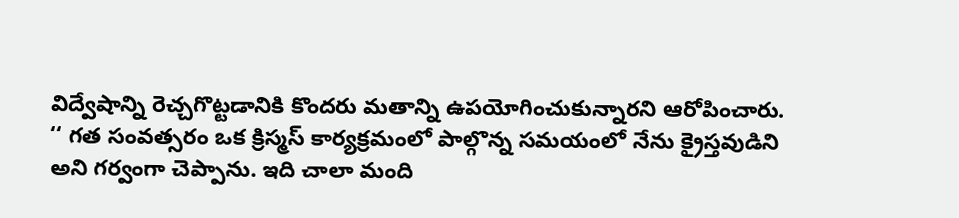విద్వేషాన్ని రెచ్చగొట్టడానికి కొందరు మతాన్ని ఉపయోగించుకున్నారని ఆరోపించారు.
‘‘ గత సంవత్సరం ఒక క్రిస్మస్ కార్యక్రమంలో పాల్గొన్న సమయంలో నేను క్రైస్తవుడిని అని గర్వంగా చెప్పాను. ఇది చాలా మంది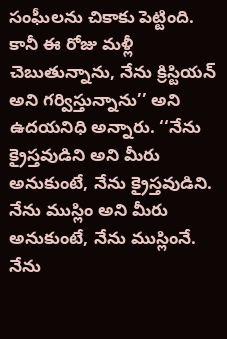సంఘీలను చికాకు పెట్టింది. కానీ ఈ రోజు మళ్లీ చెబుతున్నాను, నేను క్రిస్టియన్ అని గర్విస్తున్నాను’’ అని ఉదయనిధి అన్నారు. ‘‘నేను క్రైస్తవుడిని అని మీరు అనుకుంటే, నేను క్రైస్తవుడిని. నేను ముస్లిం అని మీరు అనుకుంటే, నేను ముస్లింనే. నేను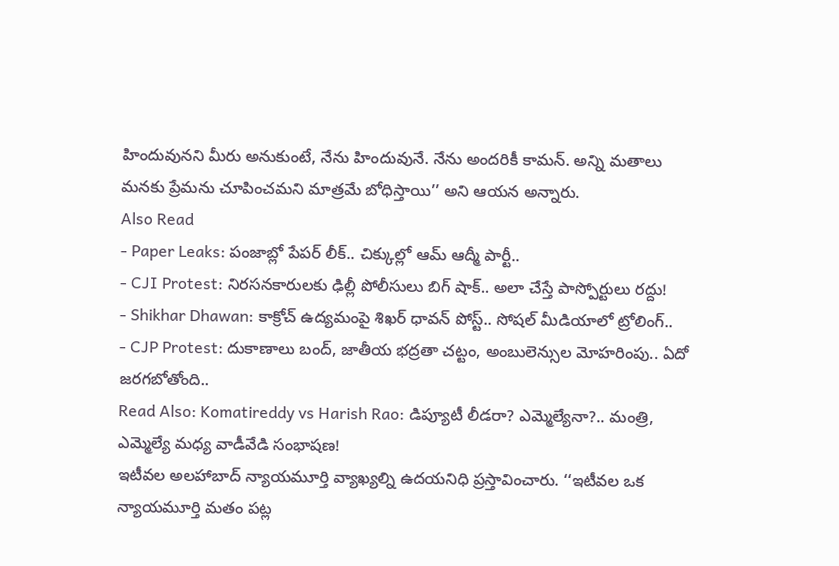హిందువునని మీరు అనుకుంటే, నేను హిందువునే. నేను అందరికీ కామన్. అన్ని మతాలు మనకు ప్రేమను చూపించమని మాత్రమే బోధిస్తాయి’’ అని ఆయన అన్నారు.
Also Read
- Paper Leaks: పంజాబ్లో పేపర్ లీక్.. చిక్కుల్లో ఆమ్ ఆద్మీ పార్టీ..
- CJI Protest: నిరసనకారులకు ఢిల్లీ పోలీసులు బిగ్ షాక్.. అలా చేస్తే పాస్పోర్టులు రద్దు!
- Shikhar Dhawan: కాక్రోచ్ ఉద్యమంపై శిఖర్ ధావన్ పోస్ట్.. సోషల్ మీడియాలో ట్రోలింగ్..
- CJP Protest: దుకాణాలు బంద్, జాతీయ భద్రతా చట్టం, అంబులెన్సుల మోహరింపు.. ఏదో జరగబోతోంది..
Read Also: Komatireddy vs Harish Rao: డిప్యూటీ లీడరా? ఎమ్మెల్యేనా?.. మంత్రి, ఎమ్మెల్యే మధ్య వాడీవేడి సంభాషణ!
ఇటీవల అలహాబాద్ న్యాయమూర్తి వ్యాఖ్యల్ని ఉదయనిధి ప్రస్తావించారు. ‘‘ఇటీవల ఒక న్యాయమూర్తి మతం పట్ల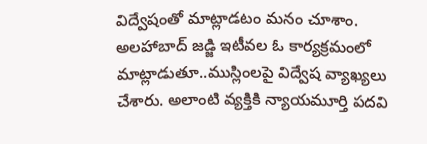విద్వేషంతో మాట్లాడటం మనం చూశాం. అలహాబాద్ జడ్జి ఇటీవల ఓ కార్యక్రమంలో మాట్లాడుతూ..ముస్లింలపై విద్వేష వ్యాఖ్యలు చేశారు. అలాంటి వ్యక్తికి న్యాయమూర్తి పదవి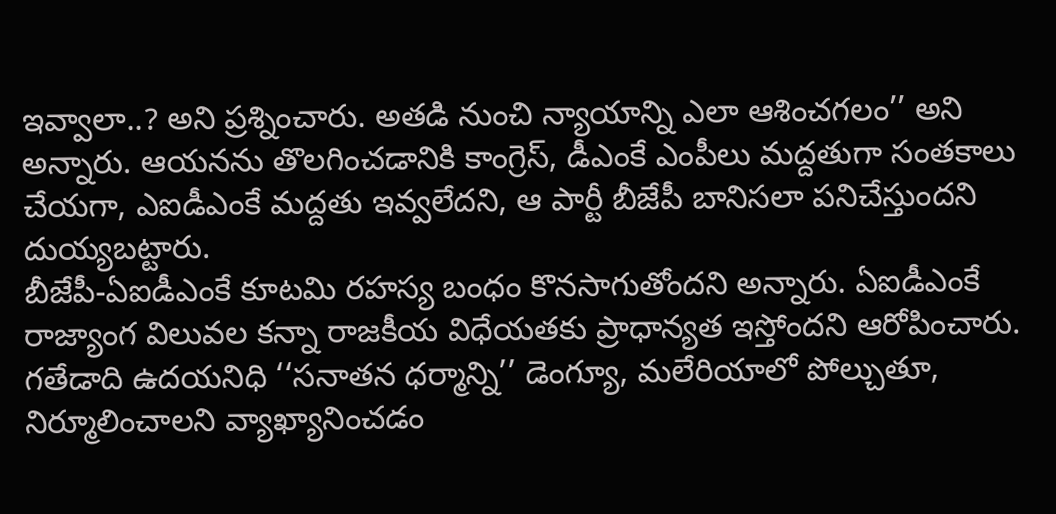ఇవ్వాలా..? అని ప్రశ్నించారు. అతడి నుంచి న్యాయాన్ని ఎలా ఆశించగలం’’ అని అన్నారు. ఆయనను తొలగించడానికి కాంగ్రెస్, డీఎంకే ఎంపీలు మద్దతుగా సంతకాలు చేయగా, ఎఐడీఎంకే మద్దతు ఇవ్వలేదని, ఆ పార్టీ బీజేపీ బానిసలా పనిచేస్తుందని దుయ్యబట్టారు.
బీజేపీ-ఏఐడీఎంకే కూటమి రహస్య బంధం కొనసాగుతోందని అన్నారు. ఏఐడీఎంకే రాజ్యాంగ విలువల కన్నా రాజకీయ విధేయతకు ప్రాధాన్యత ఇస్తోందని ఆరోపించారు. గతేడాది ఉదయనిధి ‘‘సనాతన ధర్మాన్ని’’ డెంగ్యూ, మలేరియాలో పోల్చుతూ, నిర్మూలించాలని వ్యాఖ్యానించడం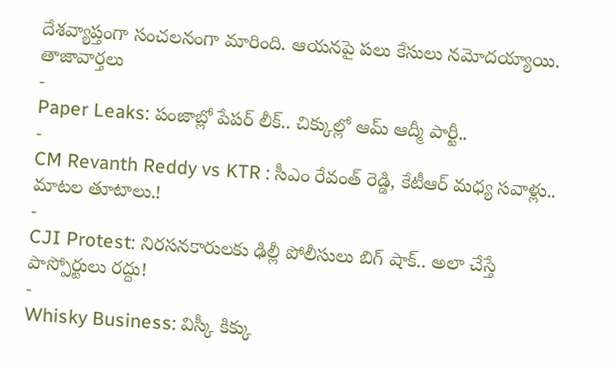దేశవ్యాప్తంగా సంచలనంగా మారింది. ఆయనపై పలు కేసులు నమోదయ్యాయి.
తాజావార్తలు
-
Paper Leaks: పంజాబ్లో పేపర్ లీక్.. చిక్కుల్లో ఆమ్ ఆద్మీ పార్టీ..
-
CM Revanth Reddy vs KTR : సీఎం రేవంత్ రెడ్డి, కేటీఆర్ మధ్య సవాళ్లు.. మాటల తూటాలు.!
-
CJI Protest: నిరసనకారులకు ఢిల్లీ పోలీసులు బిగ్ షాక్.. అలా చేస్తే పాస్పోర్టులు రద్దు!
-
Whisky Business: విస్కీ కిక్కు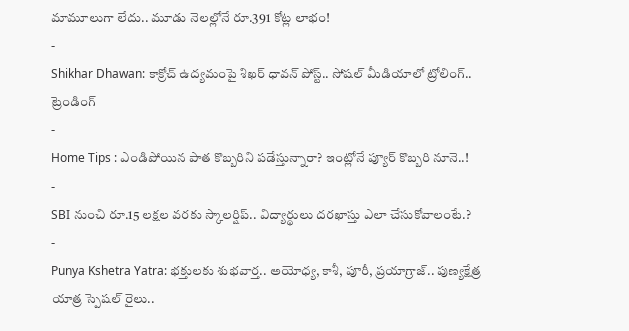మామూలుగా లేదు.. మూడు నెలల్లోనే రూ.391 కోట్ల లాభం!
-
Shikhar Dhawan: కాక్రోచ్ ఉద్యమంపై శిఖర్ ధావన్ పోస్ట్.. సోషల్ మీడియాలో ట్రోలింగ్..
ట్రెండింగ్
-
Home Tips : ఎండిపోయిన పాత కొబ్బరిని పడేస్తున్నారా? ఇంట్లోనే ప్యూర్ కొబ్బరి నూనె..!
-
SBI నుంచి రూ.15 లక్షల వరకు స్కాలర్షిప్.. విద్యార్థులు దరఖాస్తు ఎలా చేసుకోవాలంటే.?
-
Punya Kshetra Yatra: భక్తులకు శుభవార్త.. అయోధ్య, కాశీ, పూరీ, ప్రయాగ్రాజ్.. పుణ్యక్షేత్ర యాత్ర స్పెషల్ రైలు..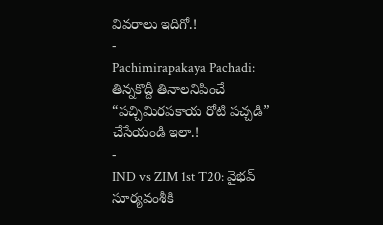వివరాలు ఇదిగో.!
-
Pachimirapakaya Pachadi: తిన్నకొద్దీ తినాలనిపించే “పచ్చిమిరపకాయ రోటి పచ్చడి” చేసేయండి ఇలా.!
-
IND vs ZIM 1st T20: వైభవ్ సూర్యవంశీకి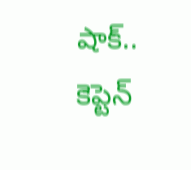షాక్.. కెప్టెన్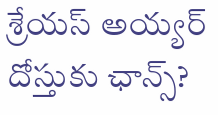శ్రేయస్ అయ్యర్ దోస్తుకు ఛాన్స్?